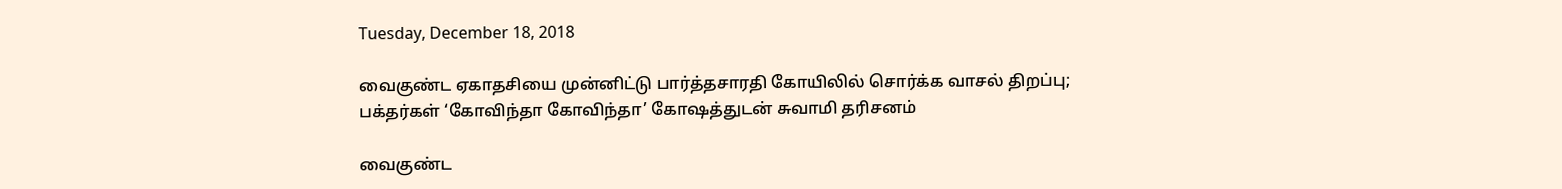Tuesday, December 18, 2018

வைகுண்ட ஏகாதசியை முன்னிட்டு பார்த்தசாரதி கோயிலில் சொர்க்க வாசல் திறப்பு; பக்தர்கள் ‘கோவிந்தா கோவிந்தா’ கோஷத்துடன் சுவாமி தரிசனம்

வைகுண்ட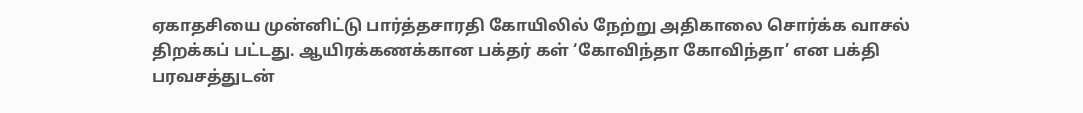ஏகாதசியை முன்னிட்டு பார்த்தசாரதி கோயிலில் நேற்று அதிகாலை சொர்க்க வாசல் திறக்கப் பட்டது. ஆயிரக்கணக்கான பக்தர் கள் ‘கோவிந்தா கோவிந்தா’ என பக்தி பரவசத்துடன்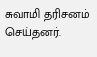சுவாமி தரிசனம் செய்தனர்.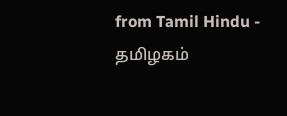from Tamil Hindu - தமிழகம்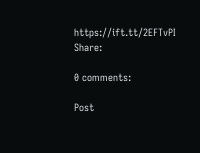https://ift.tt/2EFTvPI
Share:

0 comments:

Post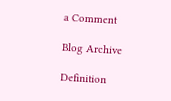a Comment

Blog Archive

Definition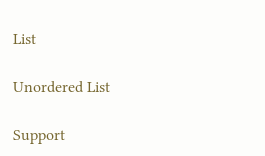List

Unordered List

Support